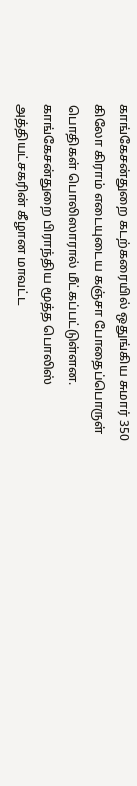காங்கேசன்துறை கடற்கரையில் ஒதுங்கிய சுமார் 350 கிலோ கிராம் எடையுடைய கஞ்சா போதைப்பொருள் பொதிகள் பொலிஸாரால் மீட்கப்பட்டுள்ளன.
காங்கேசன்துறை பிராந்திய மூத்த பொலிஸ் அத்தியட்சகரின் கீழான மாவட்ட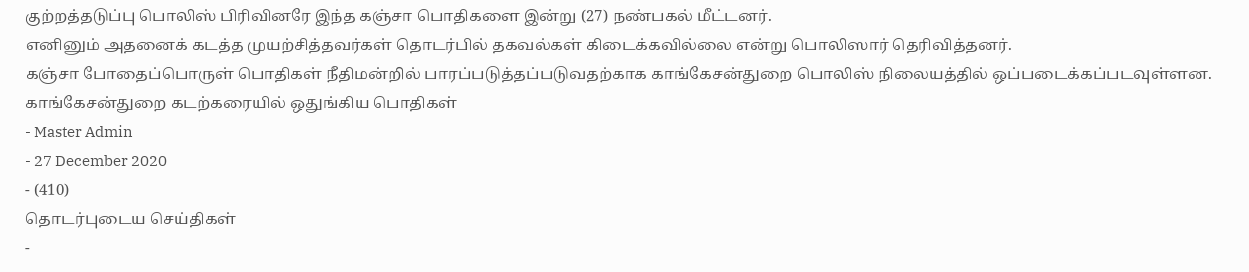குற்றத்தடுப்பு பொலிஸ் பிரிவினரே இந்த கஞ்சா பொதிகளை இன்று (27) நண்பகல் மீட்டனர்.
எனினும் அதனைக் கடத்த முயற்சித்தவர்கள் தொடர்பில் தகவல்கள் கிடைக்கவில்லை என்று பொலிஸார் தெரிவித்தனர்.
கஞ்சா போதைப்பொருள் பொதிகள் நீதிமன்றில் பாரப்படுத்தப்படுவதற்காக காங்கேசன்துறை பொலிஸ் நிலையத்தில் ஒப்படைக்கப்படவுள்ளன.
காங்கேசன்துறை கடற்கரையில் ஒதுங்கிய பொதிகள்
- Master Admin
- 27 December 2020
- (410)
தொடர்புடைய செய்திகள்
-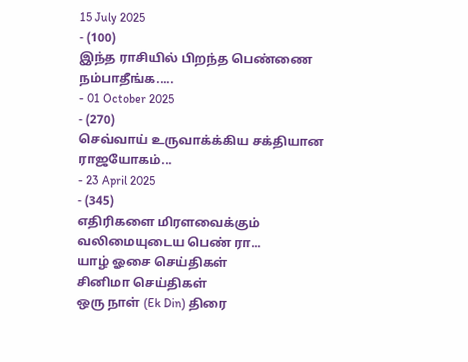15 July 2025
- (100)
இந்த ராசியில் பிறந்த பெண்ணை நம்பாதீங்க.....
- 01 October 2025
- (270)
செவ்வாய் உருவாக்க்கிய சக்தியான ராஜயோகம்...
- 23 April 2025
- (345)
எதிரிகளை மிரளவைக்கும் வலிமையுடைய பெண் ரா...
யாழ் ஓசை செய்திகள்
சினிமா செய்திகள்
ஒரு நாள் (Ek Din) திரை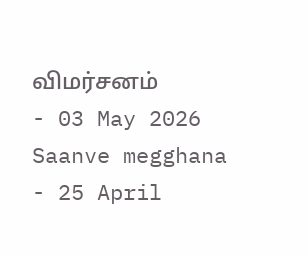விமர்சனம்
- 03 May 2026
Saanve megghana
- 25 April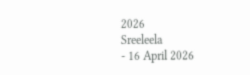2026
Sreeleela
- 16 April 2026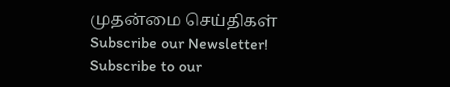முதன்மை செய்திகள்
Subscribe our Newsletter!
Subscribe to our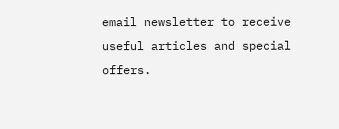email newsletter to receive useful articles and special offers.